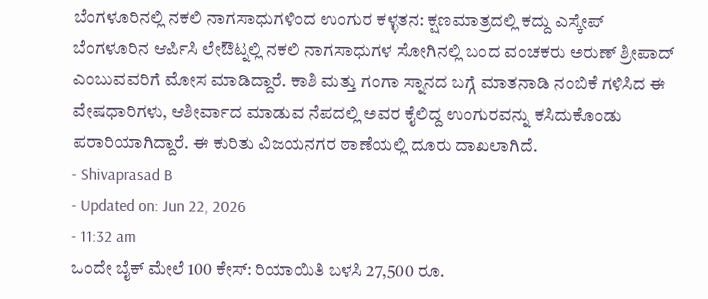ಬೆಂಗಳೂರಿನಲ್ಲಿ ನಕಲಿ ನಾಗಸಾಧುಗಳಿಂದ ಉಂಗುರ ಕಳ್ಳತನ: ಕ್ಷಣಮಾತ್ರದಲ್ಲಿ ಕದ್ದು ಎಸ್ಕೇಪ್
ಬೆಂಗಳೂರಿನ ಆರ್ಪಿಸಿ ಲೇಔಟ್ನಲ್ಲಿ ನಕಲಿ ನಾಗಸಾಧುಗಳ ಸೋಗಿನಲ್ಲಿ ಬಂದ ವಂಚಕರು ಅರುಣ್ ಶ್ರೀಪಾದ್ ಎಂಬುವವರಿಗೆ ಮೋಸ ಮಾಡಿದ್ದಾರೆ. ಕಾಶಿ ಮತ್ತು ಗಂಗಾ ಸ್ನಾನದ ಬಗ್ಗೆ ಮಾತನಾಡಿ ನಂಬಿಕೆ ಗಳಿಸಿದ ಈ ವೇಷಧಾರಿಗಳು, ಆಶೀರ್ವಾದ ಮಾಡುವ ನೆಪದಲ್ಲಿ ಅವರ ಕೈಲಿದ್ದ ಉಂಗುರವನ್ನು ಕಸಿದುಕೊಂಡು ಪರಾರಿಯಾಗಿದ್ದಾರೆ. ಈ ಕುರಿತು ವಿಜಯನಗರ ಠಾಣೆಯಲ್ಲಿ ದೂರು ದಾಖಲಾಗಿದೆ.
- Shivaprasad B
- Updated on: Jun 22, 2026
- 11:32 am
ಒಂದೇ ಬೈಕ್ ಮೇಲೆ 100 ಕೇಸ್: ರಿಯಾಯಿತಿ ಬಳಸಿ 27,500 ರೂ.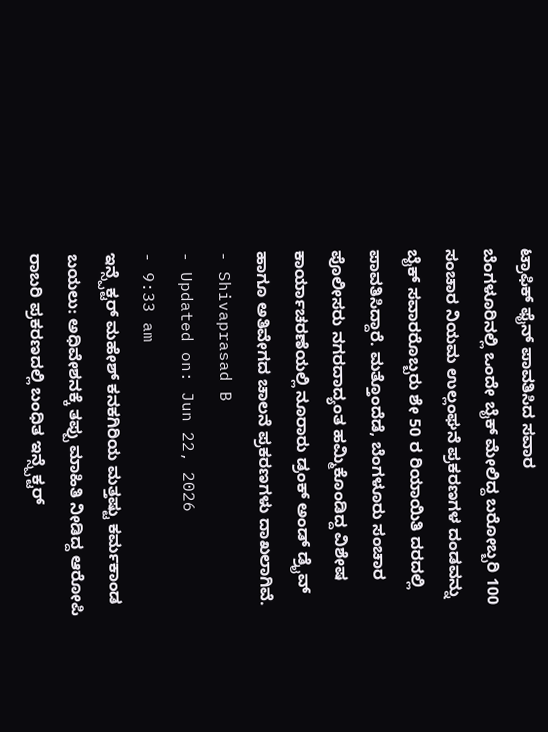ಟ್ರಾಫಿಕ್ ಫೈನ್ ಪಾವತಿಸಿದ ಸವಾರ
ಬೆಂಗಳೂರಿನಲ್ಲಿ ಒಂದೇ ಬೈಕ್ ಮೇಲಿದ್ದ ಬರೋಬ್ಬರಿ 100 ಸಂಚಾರ ನಿಯಮ ಉಲ್ಲಂಘನೆ ಪ್ರಕರಣಗಳ ದಂಡವನ್ನು ಬೈಕ್ ಸವಾರರೊಬ್ಬರು ಶೇ 50 ರ ರಿಯಾಯಿತಿ ದರದಲ್ಲಿ ಪಾವತಿಸಿದ್ದಾರೆ. ಮತ್ತೊಂದೆಡೆ, ಬೆಂಗಳೂರು ಸಂಚಾರ ಪೊಲೀಸರು ನಗರದಾದ್ಯಂತ ಹಮ್ಮಿಕೊಂಡಿದ್ದ ವಿಶೇಷ ಕಾರ್ಯಾಚರಣೆಯಲ್ಲಿ ನೂರಾರು ಡ್ರಂಕ್ ಅಂಡ್ ಡ್ರೈವ್ ಹಾಗೂ ಅತಿವೇಗದ ಚಾಲನೆ ಪ್ರಕರಣಗಳು ದಾಖಲಾಗಿವೆ.
- Shivaprasad B
- Updated on: Jun 22, 2026
- 9:33 am
ಇನ್ಸ್ಪೆಕ್ಟರ್ ಮಹೇಶ್ ಕನಕಗಿರಿಯ ಮತ್ತಷ್ಟು ಕರ್ಮಕಾಂಡ ಬಯಲು: ಅಧಿವೇಶನಕ್ಕೆ ತಪ್ಪು ಮಾಹಿತಿ ನೀಡಿದ್ದ ಆರೋಪಿ
ರಾಬರಿ ಪ್ರಕರಣದಲ್ಲಿ ಬಂಧಿತ ಇನ್ಸ್ಪೆಕ್ಟರ್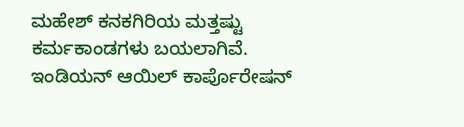ಮಹೇಶ್ ಕನಕಗಿರಿಯ ಮತ್ತಷ್ಟು ಕರ್ಮಕಾಂಡಗಳು ಬಯಲಾಗಿವೆ. ಇಂಡಿಯನ್ ಆಯಿಲ್ ಕಾರ್ಪೊರೇಷನ್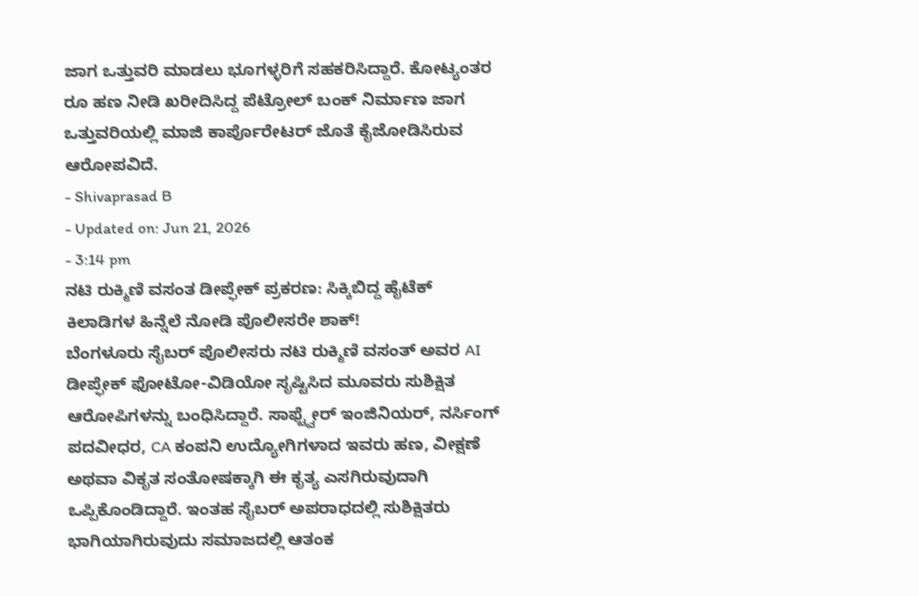ಜಾಗ ಒತ್ತುವರಿ ಮಾಡಲು ಭೂಗಳ್ಳರಿಗೆ ಸಹಕರಿಸಿದ್ದಾರೆ. ಕೋಟ್ಯಂತರ ರೂ ಹಣ ನೀಡಿ ಖರೀದಿಸಿದ್ದ ಪೆಟ್ರೋಲ್ ಬಂಕ್ ನಿರ್ಮಾಣ ಜಾಗ ಒತ್ತುವರಿಯಲ್ಲಿ ಮಾಜಿ ಕಾರ್ಪೊರೇಟರ್ ಜೊತೆ ಕೈಜೋಡಿಸಿರುವ ಆರೋಪವಿದೆ.
- Shivaprasad B
- Updated on: Jun 21, 2026
- 3:14 pm
ನಟಿ ರುಕ್ಮಿಣಿ ವಸಂತ ಡೀಪ್ಫೇಕ್ ಪ್ರಕರಣ: ಸಿಕ್ಕಿಬಿದ್ದ ಹೈಟೆಕ್ ಕಿಲಾಡಿಗಳ ಹಿನ್ನೆಲೆ ನೋಡಿ ಪೊಲೀಸರೇ ಶಾಕ್!
ಬೆಂಗಳೂರು ಸೈಬರ್ ಪೊಲೀಸರು ನಟಿ ರುಕ್ಮಿಣಿ ವಸಂತ್ ಅವರ AI ಡೀಪ್ಫೇಕ್ ಫೋಟೋ-ವಿಡಿಯೋ ಸೃಷ್ಟಿಸಿದ ಮೂವರು ಸುಶಿಕ್ಷಿತ ಆರೋಪಿಗಳನ್ನು ಬಂಧಿಸಿದ್ದಾರೆ. ಸಾಫ್ಟ್ವೇರ್ ಇಂಜಿನಿಯರ್, ನರ್ಸಿಂಗ್ ಪದವೀಧರ, CA ಕಂಪನಿ ಉದ್ಯೋಗಿಗಳಾದ ಇವರು ಹಣ, ವೀಕ್ಷಣೆ ಅಥವಾ ವಿಕೃತ ಸಂತೋಷಕ್ಕಾಗಿ ಈ ಕೃತ್ಯ ಎಸಗಿರುವುದಾಗಿ ಒಪ್ಪಿಕೊಂಡಿದ್ದಾರೆ. ಇಂತಹ ಸೈಬರ್ ಅಪರಾಧದಲ್ಲಿ ಸುಶಿಕ್ಷಿತರು ಭಾಗಿಯಾಗಿರುವುದು ಸಮಾಜದಲ್ಲಿ ಆತಂಕ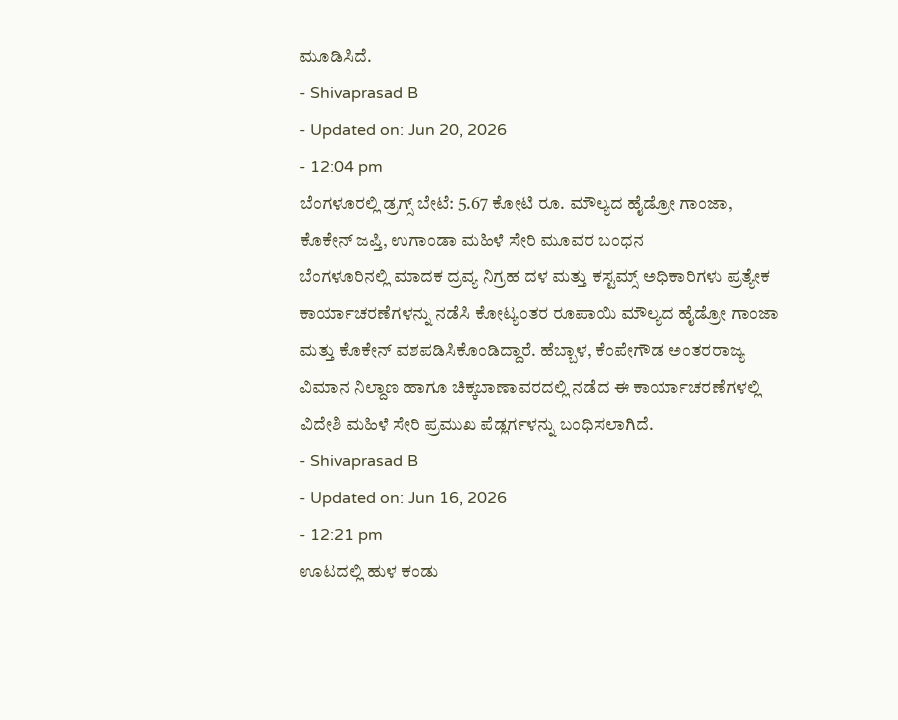ಮೂಡಿಸಿದೆ.
- Shivaprasad B
- Updated on: Jun 20, 2026
- 12:04 pm
ಬೆಂಗಳೂರಲ್ಲಿ ಡ್ರಗ್ಸ್ ಬೇಟೆ: 5.67 ಕೋಟಿ ರೂ. ಮೌಲ್ಯದ ಹೈಡ್ರೋ ಗಾಂಜಾ, ಕೊಕೇನ್ ಜಪ್ತಿ, ಉಗಾಂಡಾ ಮಹಿಳೆ ಸೇರಿ ಮೂವರ ಬಂಧನ
ಬೆಂಗಳೂರಿನಲ್ಲಿ ಮಾದಕ ದ್ರವ್ಯ ನಿಗ್ರಹ ದಳ ಮತ್ತು ಕಸ್ಟಮ್ಸ್ ಅಧಿಕಾರಿಗಳು ಪ್ರತ್ಯೇಕ ಕಾರ್ಯಾಚರಣೆಗಳನ್ನು ನಡೆಸಿ ಕೋಟ್ಯಂತರ ರೂಪಾಯಿ ಮೌಲ್ಯದ ಹೈಡ್ರೋ ಗಾಂಜಾ ಮತ್ತು ಕೊಕೇನ್ ವಶಪಡಿಸಿಕೊಂಡಿದ್ದಾರೆ. ಹೆಬ್ಬಾಳ, ಕೆಂಪೇಗೌಡ ಅಂತರರಾಜ್ಯ ವಿಮಾನ ನಿಲ್ದಾಣ ಹಾಗೂ ಚಿಕ್ಕಬಾಣಾವರದಲ್ಲಿ ನಡೆದ ಈ ಕಾರ್ಯಾಚರಣೆಗಳಲ್ಲಿ ವಿದೇಶಿ ಮಹಿಳೆ ಸೇರಿ ಪ್ರಮುಖ ಪೆಡ್ಲರ್ಗಳನ್ನು ಬಂಧಿಸಲಾಗಿದೆ.
- Shivaprasad B
- Updated on: Jun 16, 2026
- 12:21 pm
ಊಟದಲ್ಲಿ ಹುಳ ಕಂಡು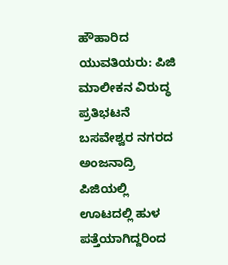ಹೌಹಾರಿದ ಯುವತಿಯರು: ಪಿಜಿ ಮಾಲೀಕನ ವಿರುದ್ಧ ಪ್ರತಿಭಟನೆ
ಬಸವೇಶ್ವರ ನಗರದ ಅಂಜನಾದ್ರಿ ಪಿಜಿಯಲ್ಲಿ ಊಟದಲ್ಲಿ ಹುಳ ಪತ್ತೆಯಾಗಿದ್ದರಿಂದ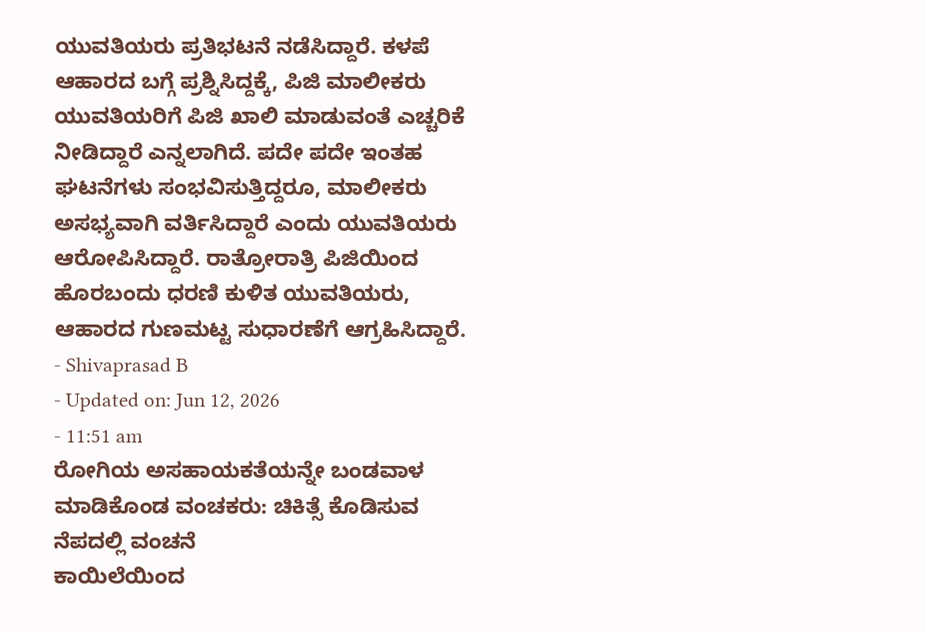ಯುವತಿಯರು ಪ್ರತಿಭಟನೆ ನಡೆಸಿದ್ದಾರೆ. ಕಳಪೆ ಆಹಾರದ ಬಗ್ಗೆ ಪ್ರಶ್ನಿಸಿದ್ದಕ್ಕೆ, ಪಿಜಿ ಮಾಲೀಕರು ಯುವತಿಯರಿಗೆ ಪಿಜಿ ಖಾಲಿ ಮಾಡುವಂತೆ ಎಚ್ಚರಿಕೆ ನೀಡಿದ್ದಾರೆ ಎನ್ನಲಾಗಿದೆ. ಪದೇ ಪದೇ ಇಂತಹ ಘಟನೆಗಳು ಸಂಭವಿಸುತ್ತಿದ್ದರೂ, ಮಾಲೀಕರು ಅಸಭ್ಯವಾಗಿ ವರ್ತಿಸಿದ್ದಾರೆ ಎಂದು ಯುವತಿಯರು ಆರೋಪಿಸಿದ್ದಾರೆ. ರಾತ್ರೋರಾತ್ರಿ ಪಿಜಿಯಿಂದ ಹೊರಬಂದು ಧರಣಿ ಕುಳಿತ ಯುವತಿಯರು, ಆಹಾರದ ಗುಣಮಟ್ಟ ಸುಧಾರಣೆಗೆ ಆಗ್ರಹಿಸಿದ್ದಾರೆ.
- Shivaprasad B
- Updated on: Jun 12, 2026
- 11:51 am
ರೋಗಿಯ ಅಸಹಾಯಕತೆಯನ್ನೇ ಬಂಡವಾಳ ಮಾಡಿಕೊಂಡ ವಂಚಕರು: ಚಿಕಿತ್ಸೆ ಕೊಡಿಸುವ ನೆಪದಲ್ಲಿ ವಂಚನೆ
ಕಾಯಿಲೆಯಿಂದ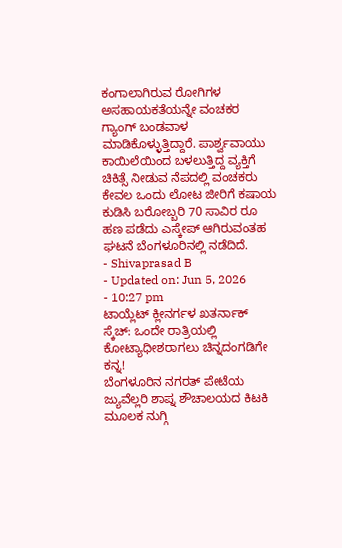ಕಂಗಾಲಾಗಿರುವ ರೋಗಿಗಳ ಅಸಹಾಯಕತೆಯನ್ನೇ ವಂಚಕರ ಗ್ಯಾಂಗ್ ಬಂಡವಾಳ ಮಾಡಿಕೊಳ್ಳುತ್ತಿದ್ದಾರೆ. ಪಾರ್ಶ್ವವಾಯು ಕಾಯಿಲೆಯಿಂದ ಬಳಲುತ್ತಿದ್ದ ವ್ಯಕ್ತಿಗೆ ಚಿಕಿತ್ಸೆ ನೀಡುವ ನೆಪದಲ್ಲಿ ವಂಚಕರು ಕೇವಲ ಒಂದು ಲೋಟ ಜೀರಿಗೆ ಕಷಾಯ ಕುಡಿಸಿ ಬರೋಬ್ಬರಿ 70 ಸಾವಿರ ರೂ ಹಣ ಪಡೆದು ಎಸ್ಕೇಪ್ ಆಗಿರುವಂತಹ ಘಟನೆ ಬೆಂಗಳೂರಿನಲ್ಲಿ ನಡೆದಿದೆ.
- Shivaprasad B
- Updated on: Jun 5, 2026
- 10:27 pm
ಟಾಯ್ಲೆಟ್ ಕ್ಲೀನರ್ಗಳ ಖತರ್ನಾಕ್ ಸ್ಕೆಚ್: ಒಂದೇ ರಾತ್ರಿಯಲ್ಲಿ ಕೋಟ್ಯಾಧೀಶರಾಗಲು ಚಿನ್ನದಂಗಡಿಗೇ ಕನ್ನ!
ಬೆಂಗಳೂರಿನ ನಗರತ್ ಪೇಟೆಯ ಜ್ಯುವೆಲ್ಲರಿ ಶಾಪ್ನ ಶೌಚಾಲಯದ ಕಿಟಕಿ ಮೂಲಕ ನುಗ್ಗಿ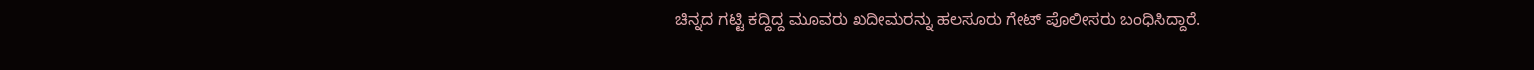ಚಿನ್ನದ ಗಟ್ಟಿ ಕದ್ದಿದ್ದ ಮೂವರು ಖದೀಮರನ್ನು ಹಲಸೂರು ಗೇಟ್ ಪೊಲೀಸರು ಬಂಧಿಸಿದ್ದಾರೆ.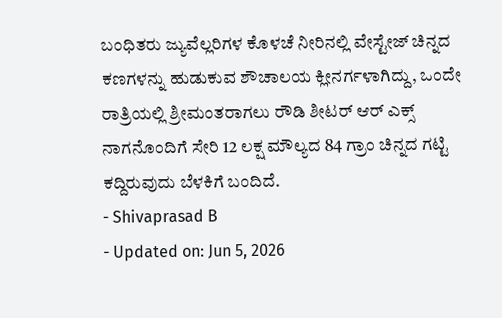ಬಂಧಿತರು ಜ್ಯುವೆಲ್ಲರಿಗಳ ಕೊಳಚೆ ನೀರಿನಲ್ಲಿ ವೇಸ್ಟೇಜ್ ಚಿನ್ನದ ಕಣಗಳನ್ನು ಹುಡುಕುವ ಶೌಚಾಲಯ ಕ್ಲೀನರ್ಗಳಾಗಿದ್ದು, ಒಂದೇ ರಾತ್ರಿಯಲ್ಲಿ ಶ್ರೀಮಂತರಾಗಲು ರೌಡಿ ಶೀಟರ್ ಆರ್ ಎಕ್ಸ್ ನಾಗನೊಂದಿಗೆ ಸೇರಿ 12 ಲಕ್ಷ ಮೌಲ್ಯದ 84 ಗ್ರಾಂ ಚಿನ್ನದ ಗಟ್ಟಿ ಕದ್ದಿರುವುದು ಬೆಳಕಿಗೆ ಬಂದಿದೆ.
- Shivaprasad B
- Updated on: Jun 5, 2026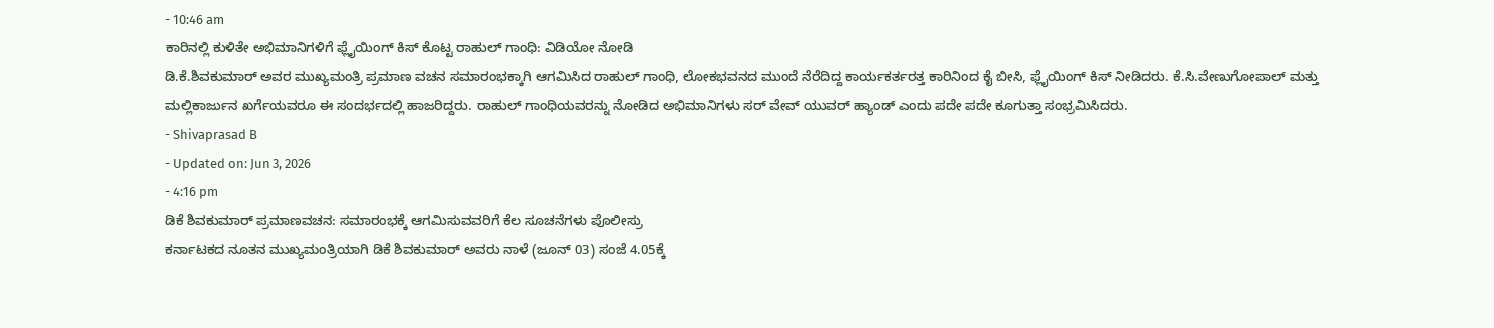- 10:46 am
ಕಾರಿನಲ್ಲಿ ಕುಳಿತೇ ಅಭಿಮಾನಿಗಳಿಗೆ ಫ್ಲೈಯಿಂಗ್ ಕಿಸ್ ಕೊಟ್ಟ ರಾಹುಲ್ ಗಾಂಧಿ: ವಿಡಿಯೋ ನೋಡಿ
ಡಿ.ಕೆ.ಶಿವಕುಮಾರ್ ಅವರ ಮುಖ್ಯಮಂತ್ರಿ ಪ್ರಮಾಣ ವಚನ ಸಮಾರಂಭಕ್ಕಾಗಿ ಆಗಮಿಸಿದ ರಾಹುಲ್ ಗಾಂಧಿ, ಲೋಕಭವನದ ಮುಂದೆ ನೆರೆದಿದ್ದ ಕಾರ್ಯಕರ್ತರತ್ತ ಕಾರಿನಿಂದ ಕೈ ಬೀಸಿ, ಫ್ಲೈಯಿಂಗ್ ಕಿಸ್ ನೀಡಿದರು. ಕೆ.ಸಿ.ವೇಣುಗೋಪಾಲ್ ಮತ್ತು ಮಲ್ಲಿಕಾರ್ಜುನ ಖರ್ಗೆಯವರೂ ಈ ಸಂದರ್ಭದಲ್ಲಿ ಹಾಜರಿದ್ದರು. ರಾಹುಲ್ ಗಾಂಧಿಯವರನ್ನು ನೋಡಿದ ಅಭಿಮಾನಿಗಳು ಸರ್ ವೇವ್ ಯುವರ್ ಹ್ಯಾಂಡ್ ಎಂದು ಪದೇ ಪದೇ ಕೂಗುತ್ತಾ ಸಂಭ್ರಮಿಸಿದರು.
- Shivaprasad B
- Updated on: Jun 3, 2026
- 4:16 pm
ಡಿಕೆ ಶಿವಕುಮಾರ್ ಪ್ರಮಾಣವಚನ: ಸಮಾರಂಭಕ್ಕೆ ಆಗಮಿಸುವವರಿಗೆ ಕೆಲ ಸೂಚನೆಗಳು ಪೊಲೀಸ್ರು
ಕರ್ನಾಟಕದ ನೂತನ ಮುಖ್ಯಮಂತ್ರಿಯಾಗಿ ಡಿಕೆ ಶಿವಕುಮಾರ್ ಅವರು ನಾಳೆ (ಜೂನ್ 03) ಸಂಜೆ 4.05ಕ್ಕೆ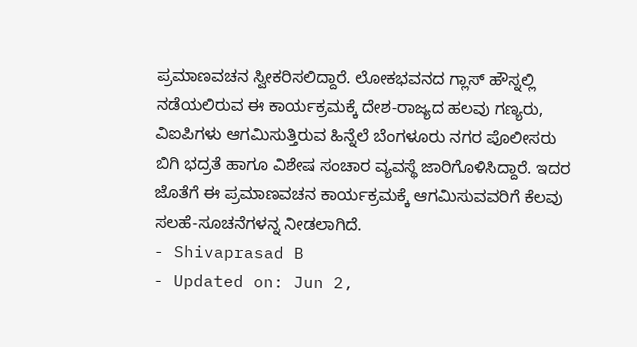ಪ್ರಮಾಣವಚನ ಸ್ವೀಕರಿಸಲಿದ್ದಾರೆ. ಲೋಕಭವನದ ಗ್ಲಾಸ್ ಹೌಸ್ನಲ್ಲಿ ನಡೆಯಲಿರುವ ಈ ಕಾರ್ಯಕ್ರಮಕ್ಕೆ ದೇಶ-ರಾಜ್ಯದ ಹಲವು ಗಣ್ಯರು, ವಿಐಪಿಗಳು ಆಗಮಿಸುತ್ತಿರುವ ಹಿನ್ನೆಲೆ ಬೆಂಗಳೂರು ನಗರ ಪೊಲೀಸರು ಬಿಗಿ ಭದ್ರತೆ ಹಾಗೂ ವಿಶೇಷ ಸಂಚಾರ ವ್ಯವಸ್ಥೆ ಜಾರಿಗೊಳಿಸಿದ್ದಾರೆ. ಇದರ ಜೊತೆಗೆ ಈ ಪ್ರಮಾಣವಚನ ಕಾರ್ಯಕ್ರಮಕ್ಕೆ ಆಗಮಿಸುವವರಿಗೆ ಕೆಲವು ಸಲಹೆ-ಸೂಚನೆಗಳನ್ನ ನೀಡಲಾಗಿದೆ.
- Shivaprasad B
- Updated on: Jun 2,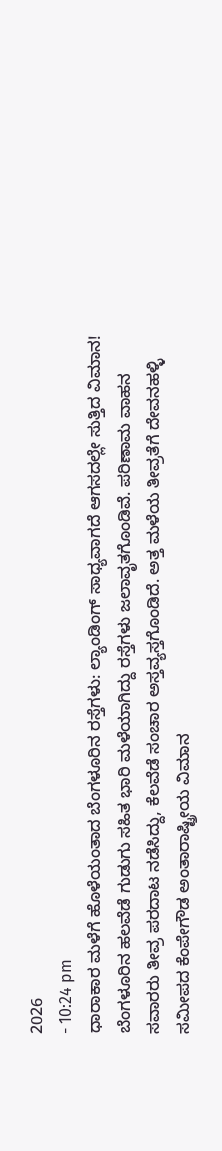2026
- 10:24 pm
ಧಾರಾಕಾರ ಮಳೆಗೆ ಹೊಳೆಯಂತಾದ ಬೆಂಗಳೂರಿನ ರಸ್ತೆಗಳು: ಲ್ಯಾಂಡಿಂಗ್ ಸಾಧ್ಯವಾಗದೆ ಆಗಸದಲ್ಲೇ ಸುತ್ತಿದ ವಿಮಾನ!
ಬೆಂಗಳೂರಿನ ಹಲವೆಡೆ ಗುಡುಗು ಸಹಿತ ಭಾರಿ ಮಳೆಯಾಗಿದ್ದು ರಸ್ತೆಗಳು ಜಲಾವೃತಗೊಂಡಿವೆ. ಪರಿಣಾಮ ವಾಹನ ಸವಾರರು ತೀವ್ರ ಪರದಾಟ ನಡೆಸಿದ್ದು, ಕೆಲವೆಡೆ ಸಂಚಾರ ಅಸ್ತವ್ಯಸ್ತಗೊಂಡಿದೆ. ಅತ್ತ ಮಳೆಯ ತೀವ್ರತೆಗೆ ದೇವನಹಳ್ಳಿ ಸಮೀಪದ ಕೆಂಪೇಗೌಡ ಅಂತಾರಾಷ್ಟ್ರೀಯ ವಿಮಾನ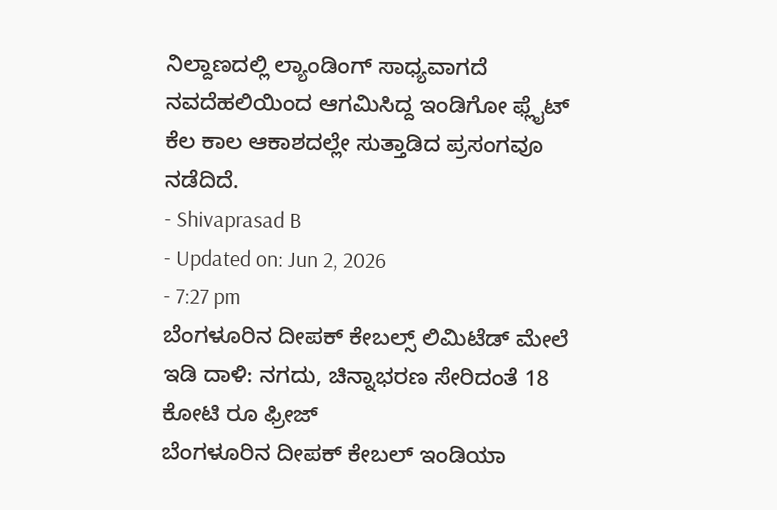ನಿಲ್ದಾಣದಲ್ಲಿ ಲ್ಯಾಂಡಿಂಗ್ ಸಾಧ್ಯವಾಗದೆ ನವದೆಹಲಿಯಿಂದ ಆಗಮಿಸಿದ್ದ ಇಂಡಿಗೋ ಫ್ಲೈಟ್ ಕೆಲ ಕಾಲ ಆಕಾಶದಲ್ಲೇ ಸುತ್ತಾಡಿದ ಪ್ರಸಂಗವೂ ನಡೆದಿದೆ.
- Shivaprasad B
- Updated on: Jun 2, 2026
- 7:27 pm
ಬೆಂಗಳೂರಿನ ದೀಪಕ್ ಕೇಬಲ್ಸ್ ಲಿಮಿಟೆಡ್ ಮೇಲೆ ಇಡಿ ದಾಳಿ: ನಗದು, ಚಿನ್ನಾಭರಣ ಸೇರಿದಂತೆ 18 ಕೋಟಿ ರೂ ಫ್ರೀಜ್
ಬೆಂಗಳೂರಿನ ದೀಪಕ್ ಕೇಬಲ್ ಇಂಡಿಯಾ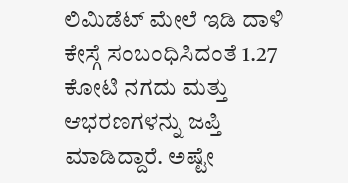ಲಿಮಿಡೆಟ್ ಮೇಲೆ ಇಡಿ ದಾಳಿ ಕೇಸ್ಗೆ ಸಂಬಂಧಿಸಿದಂತೆ 1.27 ಕೋಟಿ ನಗದು ಮತ್ತು ಆಭರಣಗಳನ್ನು ಜಪ್ತಿ ಮಾಡಿದ್ದಾರೆ. ಅಷ್ಟೇ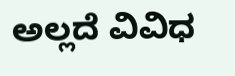ಅಲ್ಲದೆ ವಿವಿಧ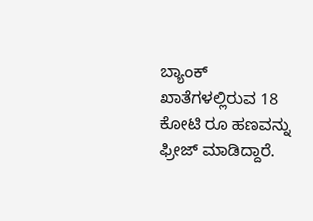ಬ್ಯಾಂಕ್ ಖಾತೆಗಳಲ್ಲಿರುವ 18 ಕೋಟಿ ರೂ ಹಣವನ್ನು ಫ್ರೀಜ್ ಮಾಡಿದ್ದಾರೆ.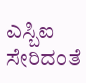ಎಸ್ಬಿಐ ಸೇರಿದಂತೆ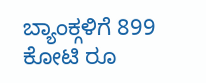ಬ್ಯಾಂಕ್ಗಳಿಗೆ 899 ಕೋಟಿ ರೂ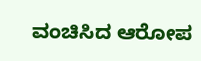ವಂಚಿಸಿದ ಆರೋಪ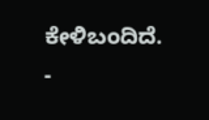ಕೇಳಿಬಂದಿದೆ.
-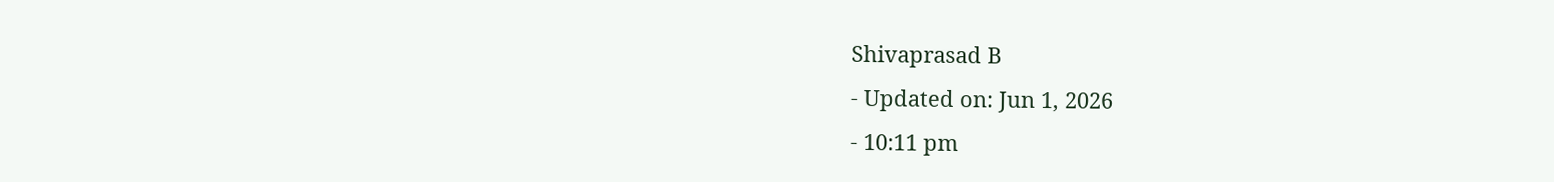Shivaprasad B
- Updated on: Jun 1, 2026
- 10:11 pm